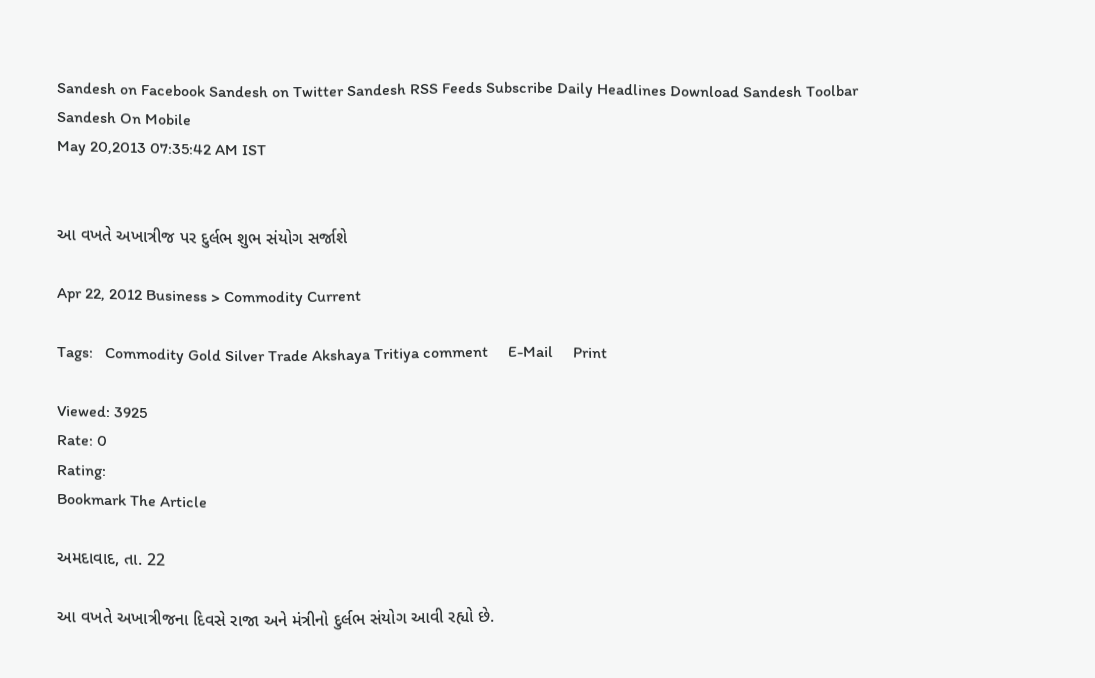Sandesh on Facebook Sandesh on Twitter Sandesh RSS Feeds Subscribe Daily Headlines Download Sandesh Toolbar Sandesh On Mobile
May 20,2013 07:35:42 AM IST


આ વખતે અખાત્રીજ પર દુર્લભ શુભ સંયોગ સર્જાશે

Apr 22, 2012 Business > Commodity Current

Tags:   Commodity Gold Silver Trade Akshaya Tritiya comment     E-Mail     Print

Viewed: 3925
Rate: 0
Rating:
Bookmark The Article

અમદાવાદ, તા. 22

આ વખતે અખાત્રીજના દિવસે રાજા અને મંત્રીનો દુર્લભ સંયોગ આવી રહ્યો છે.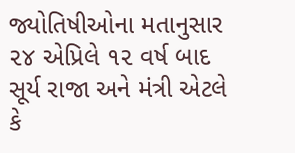જ્યોતિષીઓના મતાનુસાર ૨૪ એપ્રિલે ૧૨ વર્ષ બાદ સૂર્ય રાજા અને મંત્રી એટલે કે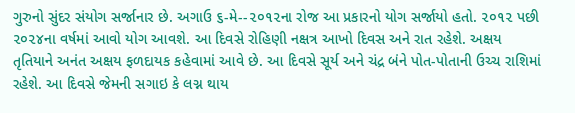ગુરુનો સુંદર સંયોગ સર્જાનાર છે. અગાઉ ૬-મે--૨૦૧૨ના રોજ આ પ્રકારનો યોગ સર્જાયો હતો. ૨૦૧૨ પછી ૨૦૨૪ના વર્ષમાં આવો યોગ આવશે. આ દિવસે રોહિણી નક્ષત્ર આખો દિવસ અને રાત રહેશે. અક્ષય તૃતિયાને અનંત અક્ષય ફળદાયક કહેવામાં આવે છે. આ દિવસે સૂર્ય અને ચંદ્ર બંને પોત-પોતાની ઉચ્ચ રાશિમાં રહેશે. આ દિવસે જેમની સગાઇ કે લગ્ન થાય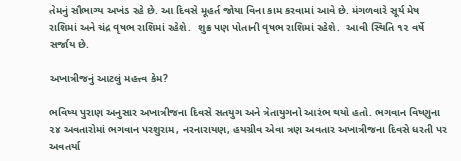તેમનું સૌભાગ્ય અખંડ રહે છે. આ દિવસે મૂહર્ત જોયા વિના કામ કરવામાં આવે છે. મંગળવારે સૂર્ય મેષ રાશિમાં અને ચંદ્ર વૃષભ રાશિમાં રહેશે.  શુક્ર પણ પોતાની વૃષભ રાશિમાં રહેશે.  આવી સ્થિતિ ૧૨ વર્ષે સર્જાય છે.

અખાત્રીજનું આટલું મહત્ત્વ કેમ?

ભવિષ્ય પુરાણ અનુસાર અખાત્રીજના દિવસે સતયુગ અને ત્રેતાયુગનો આરંભ થયો હતો. ભગવાન વિષ્ણુના ૨૪ અવતારોમાં ભગવાન પરશુરામ, નરનારાયણ, હયગ્રીવ એવા ત્રણ અવતાર અખાત્રીજના દિવસે ધરતી પર અવતર્યા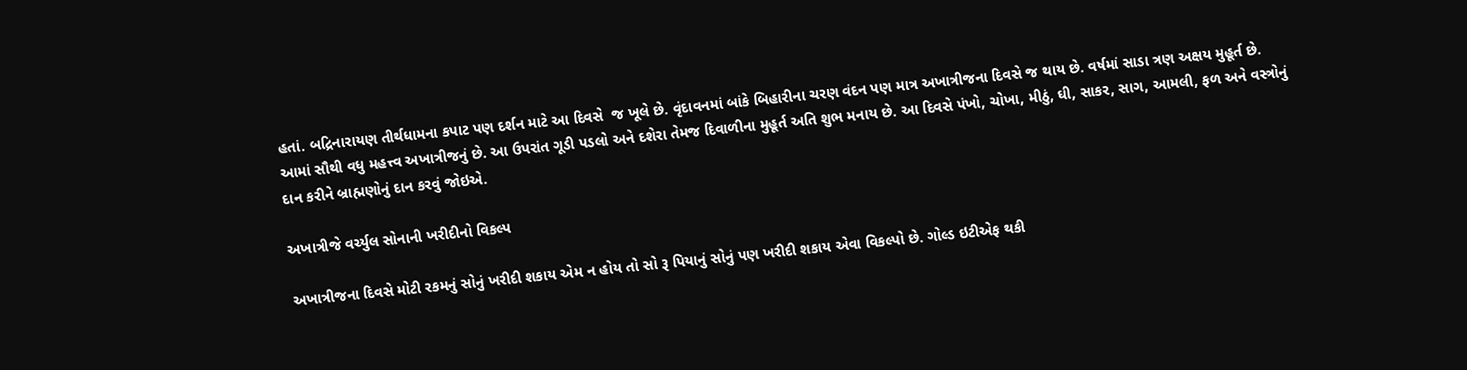હતાં. બદ્રિનારાયણ તીર્થધામના કપાટ પણ દર્શન માટે આ દિવસે  જ ખૂલે છે. વૃંદાવનમાં બાંકે બિહારીના ચરણ વંદન પણ માત્ર અખાત્રીજના દિવસે જ થાય છે. વર્ષમાં સાડા ત્રણ અક્ષય મુહૂર્ત છે. આમાં સૌથી વધુ મહત્ત્વ અખાત્રીજનું છે. આ ઉપરાંત ગૂડી પડલો અને દશેરા તેમજ દિવાળીના મુહૂર્ત અતિ શુભ મનાય છે. આ દિવસે પંખો, ચોખા, મીઠું, ઘી, સાકર, સાગ, આમલી, ફળ અને વસ્ત્રોનું દાન કરીને બ્રાહ્મણોનું દાન કરવું જોઇએ.

અખાત્રીજે વર્ચ્યુલ સોનાની ખરીદીનો વિકલ્પ

અખાત્રીજના દિવસે મોટી રકમનું સોનું ખરીદી શકાય એમ ન હોય તો સો રૂ પિયાનું સોનું પણ ખરીદી શકાય એવા વિકલ્પો છે. ગોલ્ડ ઇટીએફ થકી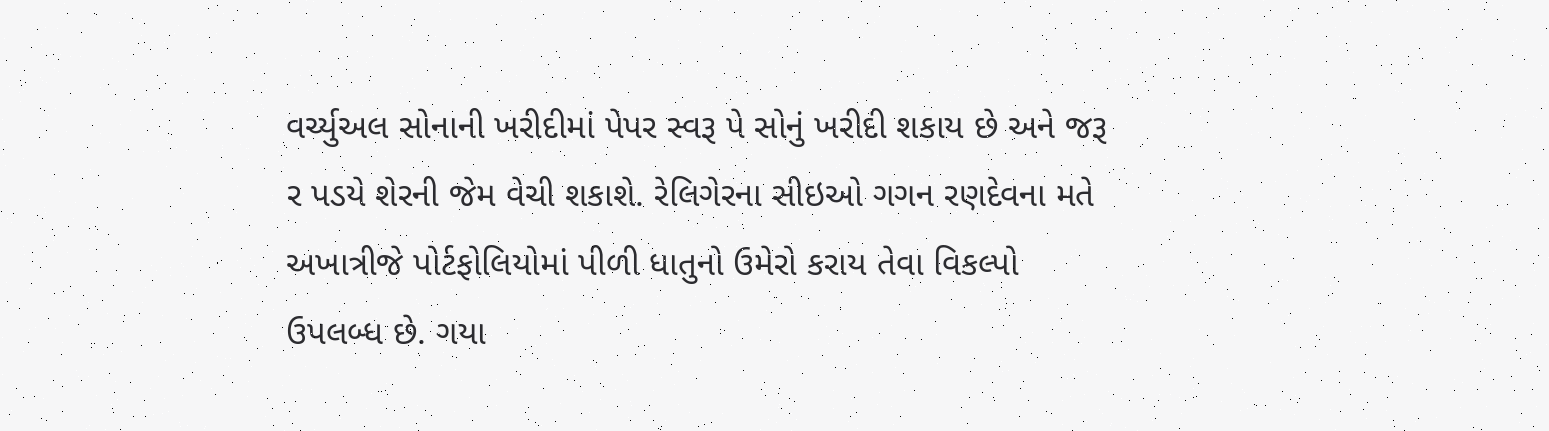વર્ચ્યુઅલ સોનાની ખરીદીમાં પેપર સ્વરૂ પે સોનું ખરીદી શકાય છે અને જરૂ ર પડયે શેરની જેમ વેચી શકાશે. રેલિગેરના સીઇઓ ગગન રણદેવના મતે અખાત્રીજે પોર્ટફોલિયોમાં પીળી ધાતુનો ઉમેરો કરાય તેવા વિકલ્પો ઉપલબ્ધ છે. ગયા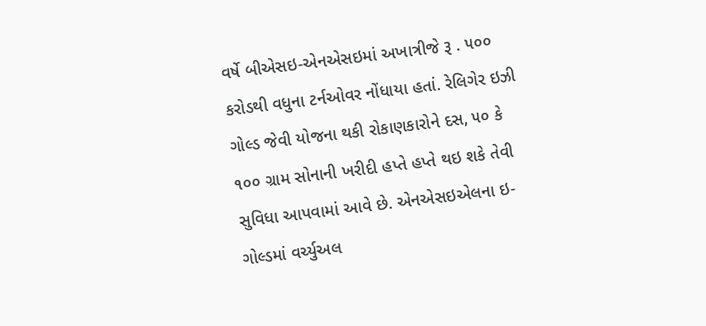વર્ષે બીએસઇ-એનએસઇમાં અખાત્રીજે રૂ . ૫૦૦ કરોડથી વધુના ટર્નઓવર નોંધાયા હતાં. રેલિગેર ઇઝી ગોલ્ડ જેવી યોજના થકી રોકાણકારોને દસ, ૫૦ કે ૧૦૦ ગ્રામ સોનાની ખરીદી હપ્તે હપ્તે થઇ શકે તેવી સુવિધા આપવામાં આવે છે. એનએસઇએલના ઇ-ગોલ્ડમાં વર્ચ્યુઅલ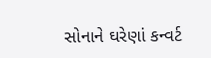સોનાને ઘરેણાં કન્વર્ટ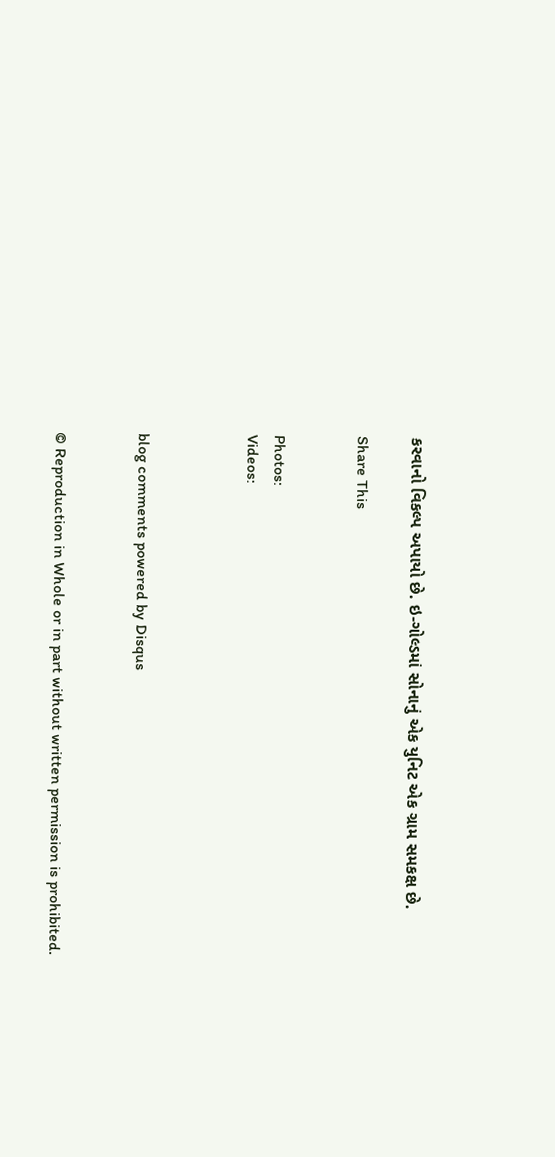કરવાનો વિકલ્પ અપાયો છે. ઇ-ગોલ્ડમાં સોનાનું એક યુનિટ એક ગ્રામ સમકક્ષ છે.

Share This


Photos:
Videos:



blog comments powered by Disqus


© Reproduction in Whole or in part without written permission is prohibited.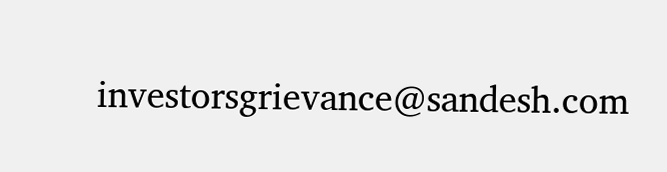investorsgrievance@sandesh.com